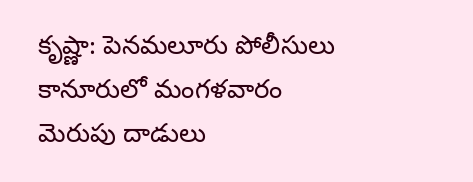కృష్ణా: పెనమలూరు పోలీసులు కానూరులో మంగళవారం మెరుపు దాడులు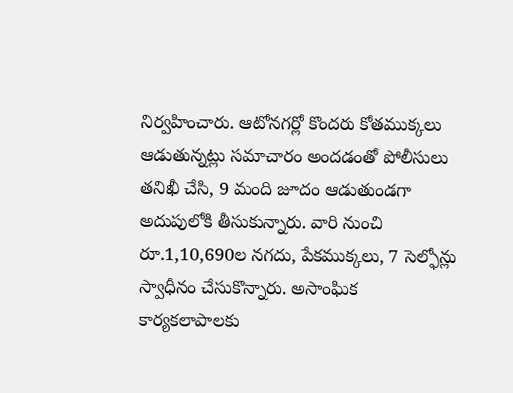నిర్వహించారు. ఆటోనగర్లో కొందరు కోతముక్కలు ఆడుతున్నట్లు సమాచారం అందడంతో పోలీసులు తనిఖీ చేసి, 9 మంది జూదం ఆడుతుండగా అదుపులోకి తీసుకున్నారు. వారి నుంచి రూ.1,10,690ల నగదు, పేకముక్కలు, 7 సెల్ఫోన్లు స్వాధీనం చేసుకొన్నారు. అసాంఘిక కార్యకలాపాలకు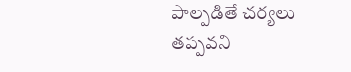పాల్పడితే చర్యలు తప్పవని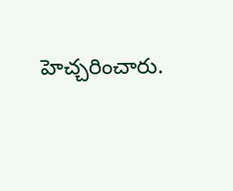హెచ్చరించారు.